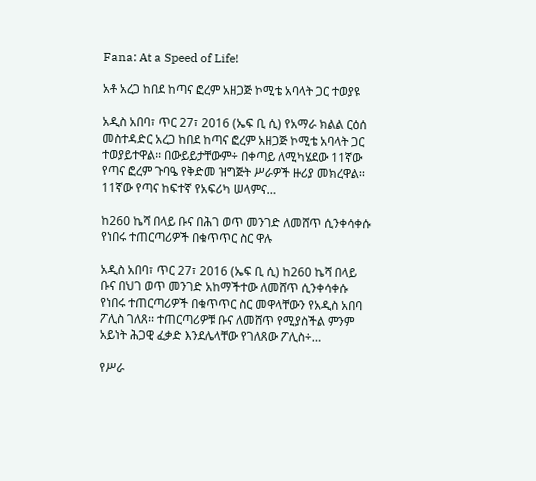Fana: At a Speed of Life!

አቶ አረጋ ከበደ ከጣና ፎረም አዘጋጅ ኮሚቴ አባላት ጋር ተወያዩ

አዲስ አበባ፣ ጥር 27፣ 2016 (ኤፍ ቢ ሲ) የአማራ ክልል ርዕሰ መስተዳድር አረጋ ከበደ ከጣና ፎረም አዘጋጅ ኮሚቴ አባላት ጋር ተወያይተዋል፡፡ በውይይታቸውም÷ በቀጣይ ለሚካሄደው 11ኛው የጣና ፎረም ጉባዔ የቅድመ ዝግጅት ሥራዎች ዙሪያ መክረዋል፡፡ 11ኛው የጣና ከፍተኛ የአፍሪካ ሠላምና…

ከ260 ኬሻ በላይ ቡና በሕገ ወጥ መንገድ ለመሸጥ ሲንቀሳቀሱ የነበሩ ተጠርጣሪዎች በቁጥጥር ስር ዋሉ

አዲስ አበባ፣ ጥር 27፣ 2016 (ኤፍ ቢ ሲ) ከ260 ኬሻ በላይ ቡና በህገ ወጥ መንገድ አከማችተው ለመሸጥ ሲንቀሳቀሱ የነበሩ ተጠርጣሪዎች በቁጥጥር ስር መዋላቸውን የአዲስ አበባ ፖሊስ ገለጸ፡፡ ተጠርጣሪዎቹ ቡና ለመሸጥ የሚያስችል ምንም አይነት ሕጋዊ ፈቃድ እንደሌላቸው የገለጸው ፖሊስ÷…

የሥራ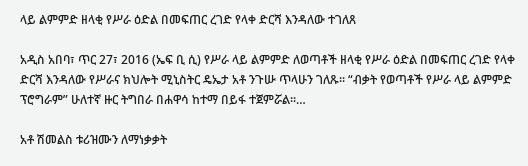ላይ ልምምድ ዘላቂ የሥራ ዕድል በመፍጠር ረገድ የላቀ ድርሻ እንዳለው ተገለጸ

አዲስ አበባ፣ ጥር 27፣ 2016 (ኤፍ ቢ ሲ) የሥራ ላይ ልምምድ ለወጣቶች ዘላቂ የሥራ ዕድል በመፍጠር ረገድ የላቀ ድርሻ እንዳለው የሥራና ክህሎት ሚኒስትር ዴኤታ አቶ ንጉሡ ጥላሁን ገለጹ፡፡ “ብቃት የወጣቶች የሥራ ላይ ልምምድ ፕሮግራም” ሁለተኛ ዙር ትግበራ በሐዋሳ ከተማ በይፋ ተጀምሯል፡፡…

አቶ ሽመልስ ቱሪዝሙን ለማነቃቃት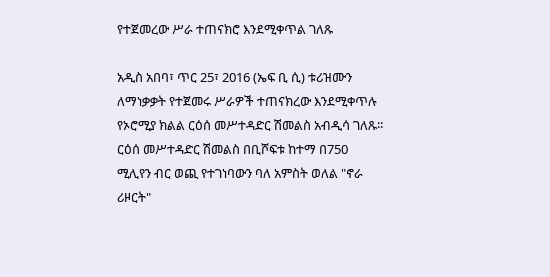የተጀመረው ሥራ ተጠናክሮ እንደሚቀጥል ገለጹ

አዲስ አበባ፣ ጥር 25፣ 2016 (ኤፍ ቢ ሲ) ቱሪዝሙን ለማነቃቃት የተጀመሩ ሥራዎች ተጠናክረው እንደሚቀጥሉ የኦሮሚያ ክልል ርዕሰ መሥተዳድር ሽመልስ አብዲሳ ገለጹ፡፡ ርዕሰ መሥተዳድር ሽመልስ በቢሾፍቱ ከተማ በ750 ሚሊየን ብር ወጪ የተገነባውን ባለ አምስት ወለል "ኖራ ሪዞርት"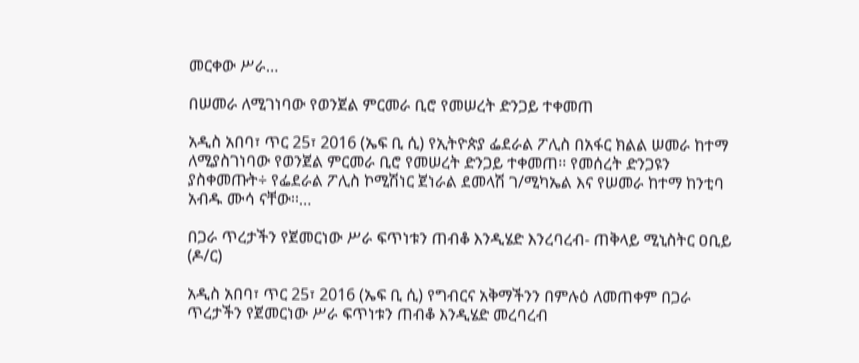መርቀው ሥራ…

በሠመራ ለሚገነባው የወንጀል ምርመራ ቢሮ የመሠረት ድንጋይ ተቀመጠ

አዲስ አበባ፣ ጥር 25፣ 2016 (ኤፍ ቢ ሲ) የኢትዮጵያ ፌደራል ፖሊስ በአፋር ክልል ሠመራ ከተማ ለሚያስገነባው የወንጀል ምርመራ ቢሮ የመሠረት ድንጋይ ተቀመጠ፡፡ የመሰረት ድንጋዩን ያስቀመጡት÷ የፌደራል ፖሊስ ኮሚሽነር ጀነራል ደመላሽ ገ/ሚካኤል እና የሠመራ ከተማ ከንቲባ አብዱ ሙሳ ናቸው፡፡…

በጋራ ጥረታችን የጀመርነው ሥራ ፍጥነቱን ጠብቆ እንዲሄድ እንረባረብ- ጠቅላይ ሚኒስትር ዐቢይ (ዶ/ር)

አዲስ አበባ፣ ጥር 25፣ 2016 (ኤፍ ቢ ሲ) የግብርና አቅማችንን በምሉዕ ለመጠቀም በጋራ ጥረታችን የጀመርነው ሥራ ፍጥነቱን ጠብቆ እንዲሄድ መረባረብ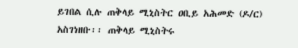ይገበል ሲሉ ጠቅላይ ሚኒስትር ዐቢይ አሕመድ (ዶ/ር) አስገነዘቡ፡፡ ጠቅላይ ሚኒስትሩ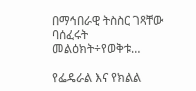በማኅበራዊ ትስስር ገጻቸው ባሰፈሩት መልዕክት÷የወቅቱ…

የፌዴራል እና የክልል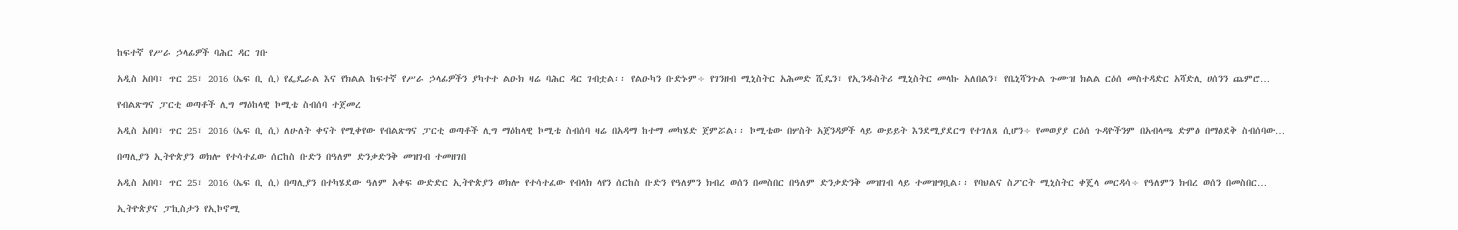ከፍተኛ የሥራ ኃላፊዎች ባሕር ዳር ገቡ

አዲስ አበባ፣ ጥር 25፣ 2016 (ኤፍ ቢ ሲ) የፌዴራል እና የክልል ከፍተኛ የሥራ ኃላፊዎችን ያካተተ ልዑክ ዛሬ ባሕር ዳር ገብቷል፡፡ የልዑካን ቡድኑም÷ የገንዘብ ሚኒስትር አሕመድ ሺዴን፣ የኢንዱስትሪ ሚኒስትር መላኩ አለበልን፣ የቤኒሻንጉል ጉሙዝ ክልል ርዕሰ መስተዳድር አሻድሊ ሀሰንን ጨምሮ…

የብልጽግና ፓርቲ ወጣቶች ሊግ ማዕከላዊ ኮሚቴ ስብሰባ ተጀመረ

አዲስ አበባ፣ ጥር 25፣ 2016 (ኤፍ ቢ ሲ) ለሁለት ቀናት የሚቀየው የብልጽግና ፓርቲ ወጣቶች ሊግ ማዕከላዊ ኮሚቴ ስብሰባ ዛሬ በአዳማ ከተማ መካሄድ ጀምሯል፡፡ ኮሚቴው በሦስት አጀንዳዎች ላይ ውይይት እንደሚያደርግ የተገለጸ ሲሆን÷ የመወያያ ርዕሰ ጉዳዮችንም በአብላጫ ድምፅ በማፅደቅ ስብሰባው…

በጣሊያን ኢትዮጵያን ወክሎ የተሳተፈው ሰርከስ ቡድን በዓለም ድንቃድንቅ መዝገብ ተመዘገበ

አዲስ አበባ፣ ጥር 25፣ 2016 (ኤፍ ቢ ሲ) በጣሊያን በተካሄደው ዓለም አቀፍ ውድድር ኢትዮጵያን ወክሎ የተሳተፈው የብላክ ላየን ሰርከስ ቡድን የዓለምን ክብረ ወሰን በመስበር በዓለም ድንቃድንቅ መዝገብ ላይ ተመዝግቧል፡፡ የባህልና ስፖርት ሚኒስትር ቀጄላ መርዳሳ÷ የዓለምን ክብረ ወሰን በመስበር…

ኢትዮጵያና ፓኪስታን የኢኮኖሚ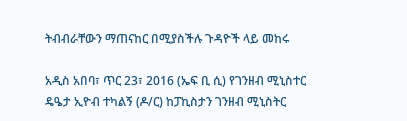ትብብራቸውን ማጠናከር በሚያስችሉ ጉዳዮች ላይ መከሩ

አዲስ አበባ፣ ጥር 23፣ 2016 (ኤፍ ቢ ሲ) የገንዘብ ሚኒስተር ዴዔታ ኢዮብ ተካልኝ (ዶ/ር) ከፓኪስታን ገንዘብ ሚኒስትር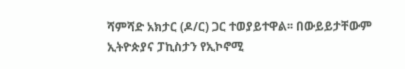ሻምሻድ አክታር (ዶ/ር) ጋር ተወያይተዋል፡፡ በውይይታቸውም ኢትዮጵያና ፓኪስታን የኢኮኖሚ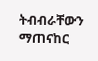ትብብራቸውን ማጠናከር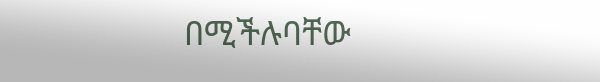በሚችሉባቸው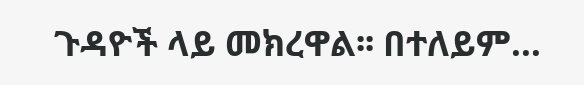ጉዳዮች ላይ መክረዋል፡፡ በተለይም…